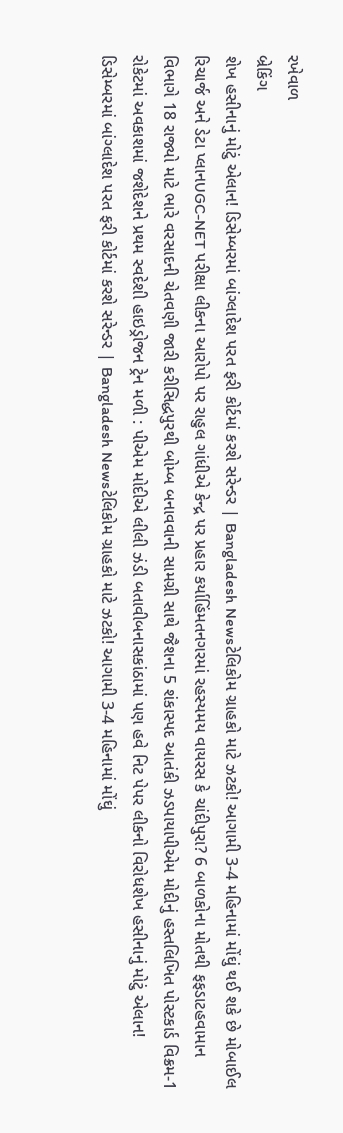રખેવાળ
બ્રેકિંગ
શેખ હસીનાનું મોટું એલાન! ડિસેમ્બરમાં બાંગ્લાદેશ પરત ફરી કોર્ટમાં કરશે સરેન્ડર | Bangladesh Newsટેલિકોમ ગ્રાહકો માટે ઝટકો! આગામી 3-4 મહિનામાં મોંઘું થઈ શકે છે મોબાઈલ રિચાર્જ અને ડેટા પ્લાનUGC-NET પરીક્ષા લીકના આરોપો પર રાહુલ ગાંધીએ કેન્દ્ર પર પ્રહાર કર્યાહિંમતનગરમાં રહસ્યમય વાયરસ કે ચાંદીપુરા? 6 બાળકોના મોતથી ફફડાટહવામાન વિભાગે 18 રાજ્યો માટે ભારે વરસાદની ચેતવણી જારી કરીસિદ્ધપુરથી બોમ્બ બનાવવાની સામગ્રી સાથે જૈશના 5 શંકાસ્પદ આતંકી ઝડપાયાપીએમ મોદીનું હસ્તલિખિત પોસ્ટકાર્ડ વિક્રમ-1 રોકેટમાં અવકાશમાં જશેદેશને પ્રથમ સ્વદેશી હાઇડ્રોજન ટ્રેન મળી : પીએમ મોદીએ લીલી ઝંડી બતાવીબનાસકાંઠામાં પણ હવે નિટ પેપર લીકનો વિરોધશેખ હસીનાનું મોટું એલાન! ડિસેમ્બરમાં બાંગ્લાદેશ પરત ફરી કોર્ટમાં કરશે સરેન્ડર | Bangladesh Newsટેલિકોમ ગ્રાહકો માટે ઝટકો! આગામી 3-4 મહિનામાં મોંઘું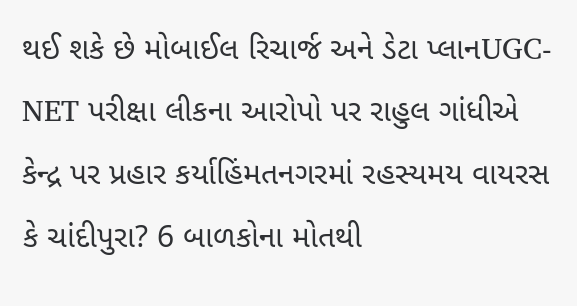થઈ શકે છે મોબાઈલ રિચાર્જ અને ડેટા પ્લાનUGC-NET પરીક્ષા લીકના આરોપો પર રાહુલ ગાંધીએ કેન્દ્ર પર પ્રહાર કર્યાહિંમતનગરમાં રહસ્યમય વાયરસ કે ચાંદીપુરા? 6 બાળકોના મોતથી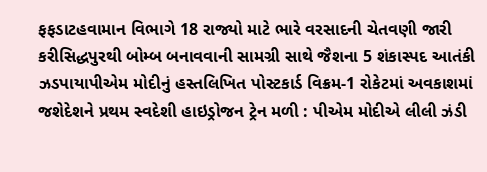ફફડાટહવામાન વિભાગે 18 રાજ્યો માટે ભારે વરસાદની ચેતવણી જારી કરીસિદ્ધપુરથી બોમ્બ બનાવવાની સામગ્રી સાથે જૈશના 5 શંકાસ્પદ આતંકી ઝડપાયાપીએમ મોદીનું હસ્તલિખિત પોસ્ટકાર્ડ વિક્રમ-1 રોકેટમાં અવકાશમાં જશેદેશને પ્રથમ સ્વદેશી હાઇડ્રોજન ટ્રેન મળી : પીએમ મોદીએ લીલી ઝંડી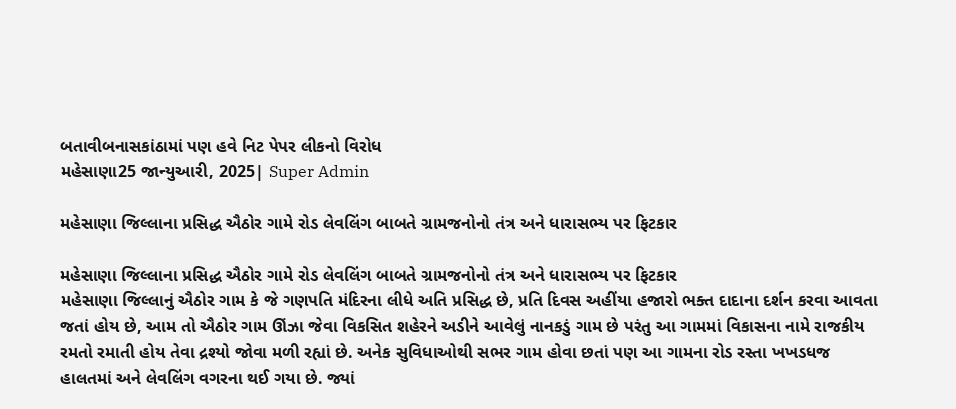બતાવીબનાસકાંઠામાં પણ હવે નિટ પેપર લીકનો વિરોધ
મહેસાણા25 જાન્યુઆરી, 2025| Super Admin

મહેસાણા જિલ્લાના પ્રસિદ્ધ ઐઠોર ગામે રોડ લેવલિંગ બાબતે ગ્રામજનોનો તંત્ર અને ધારાસભ્ય પર ફિટકાર

મહેસાણા જિલ્લાના પ્રસિદ્ધ ઐઠોર ગામે રોડ લેવલિંગ બાબતે ગ્રામજનોનો તંત્ર અને ધારાસભ્ય પર ફિટકાર
મહેસાણા જિલ્લાનું ઐઠોર ગામ કે જે ગણપતિ મંદિરના લીધે અતિ પ્રસિદ્ધ છે, પ્રતિ દિવસ અહીંયા હજારો ભક્ત દાદાના દર્શન કરવા આવતા જતાં હોય છે, આમ તો ઐઠોર ગામ ઊંઝા જેવા વિકસિત શહેરને અડીને આવેલું નાનકડું ગામ છે પરંતુ આ ગામમાં વિકાસના નામે રાજકીય રમતો રમાતી હોય તેવા દ્રશ્યો જોવા મળી રહ્યાં છે. અનેક સુવિધાઓથી સભર ગામ હોવા છતાં પણ આ ગામના રોડ રસ્તા ખખડધજ હાલતમાં અને લેવલિંગ વગરના થઈ ગયા છે. જ્યાં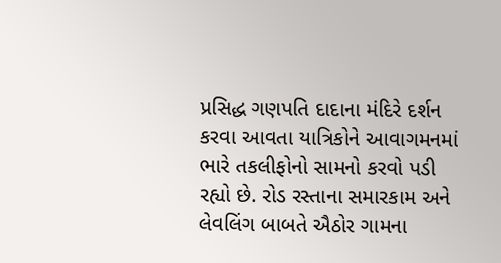પ્રસિદ્ધ ગણપતિ દાદાના મંદિરે દર્શન કરવા આવતા યાત્રિકોને આવાગમનમાં ભારે તકલીફોનો સામનો કરવો પડી રહ્યો છે. રોડ રસ્તાના સમારકામ અને લેવલિંગ બાબતે ઐઠોર ગામના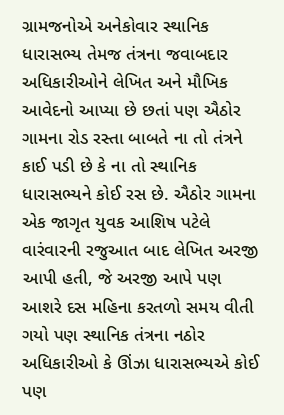ગ્રામજનોએ અનેકોવાર સ્થાનિક ધારાસભ્ય તેમજ તંત્રના જવાબદાર અધિકારીઓને લેખિત અને મૌખિક આવેદનો આપ્યા છે છતાં પણ ઐઠોર ગામના રોડ રસ્તા બાબતે ના તો તંત્રને કાઈ પડી છે કે ના તો સ્થાનિક ધારાસભ્યને કોઈ રસ છે. ઐઠોર ગામના એક જાગૃત યુવક આશિષ પટેલે વારંવારની રજુઆત બાદ લેખિત અરજી આપી હતી, જે અરજી આપે પણ આશરે દસ મહિના કરતળો સમય વીતી ગયો પણ સ્થાનિક તંત્રના નઠોર અધિકારીઓ કે ઊંઝા ધારાસભ્યએ કોઈ પણ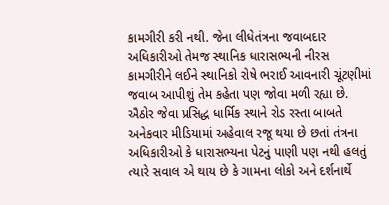કામગીરી કરી નથી. જેના લીધેતંત્રના જવાબદાર અધિકારીઓ તેમજ સ્થાનિક ધારાસભ્યની નીરસ કામગીરીને લઈને સ્થાનિકો રોષે ભરાઈ આવનારી ચૂંટણીમાં જવાબ આપીશું તેમ કહેતા પણ જોવા મળી રહ્યા છે. ઐઠોર જેવા પ્રસિદ્ધ ધાર્મિક સ્થાને રોડ રસ્તા બાબતે અનેકવાર મીડિયામાં અહેવાલ રજૂ થયા છે છતાં તંત્રના અધિકારીઓ કે ધારાસભ્યના પેટનું પાણી પણ નથી હલતું ત્યારે સવાલ એ થાય છે કે ગામના લોકો અને દર્શનાર્થે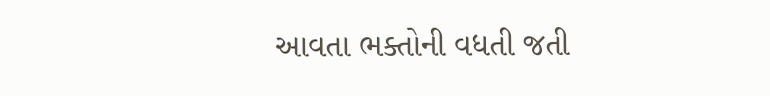આવતા ભક્તોની વધતી જતી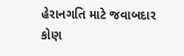હેરાનગતિ માટે જવાબદાર કોણ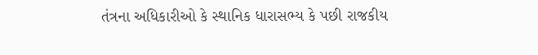તંત્રના અધિકારીઓ કે સ્થાનિક ધારાસભ્ય કે પછી રાજકીય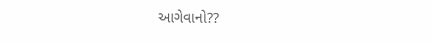આગેવાનો??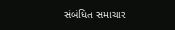સંબંધિત સમાચાર